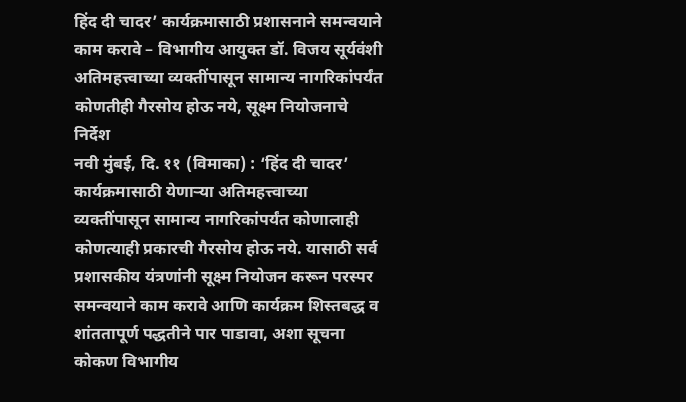हिंद दी चादर’ कार्यक्रमासाठी प्रशासनाने समन्वयाने काम करावे – विभागीय आयुक्त डॉ. विजय सूर्यवंशी
अतिमहत्त्वाच्या व्यक्तींपासून सामान्य नागरिकांपर्यंत कोणतीही गैरसोय होऊ नये, सूक्ष्म नियोजनाचे निर्देश
नवी मुंबई, दि. ११ (विमाका) : ‘हिंद दी चादर’ कार्यक्रमासाठी येणाऱ्या अतिमहत्त्वाच्या व्यक्तींपासून सामान्य नागरिकांपर्यंत कोणालाही कोणत्याही प्रकारची गैरसोय होऊ नये. यासाठी सर्व प्रशासकीय यंत्रणांनी सूक्ष्म नियोजन करून परस्पर समन्वयाने काम करावे आणि कार्यक्रम शिस्तबद्ध व शांततापूर्ण पद्धतीने पार पाडावा, अशा सूचना कोकण विभागीय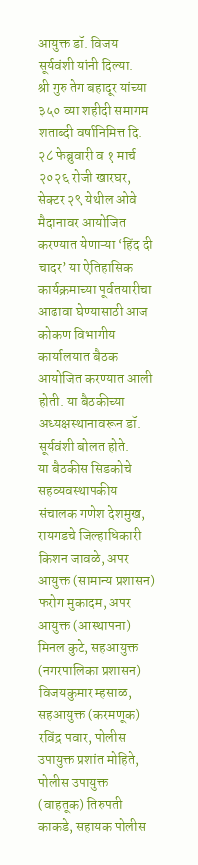आयुक्त डॉ. विजय सूर्यवंशी यांनी दिल्या.
श्री गुरु तेग बहादूर यांच्या ३५० व्या शहीदी समागम शताब्दी वर्षानिमित्त दि. २८ फेब्रुवारी व १ मार्च २०२६ रोजी खारघर, सेक्टर २९ येथील ओवे मैदानावर आयोजित करण्यात येणाऱ्या ‘हिंद दी चादर’ या ऐतिहासिक कार्यक्रमाच्या पूर्वतयारीचा आढावा घेण्यासाठी आज कोकण विभागीय कार्यालयात बैठक आयोजित करण्यात आली होती. या बैठकीच्या अध्यक्षस्थानावरून डॉ. सूर्यवंशी बोलत होते.
या बैठकीस सिडकोचे सहव्यवस्थापकीय संचालक गणेश देशमुख, रायगडचे जिल्हाधिकारी किशन जावळे, अपर आयुक्त (सामान्य प्रशासन) फरोग मुकादम, अपर आयुक्त (आस्थापना) मिनल कुटे, सहआयुक्त (नगरपालिका प्रशासन) विजयकुमार म्हसाळ, सहआयुक्त (करमणूक) रविंद्र पवार, पोलीस उपायुक्त प्रशांत मोहिते, पोलीस उपायुक्त (वाहतूक) तिरुपती काकडे, सहायक पोलीस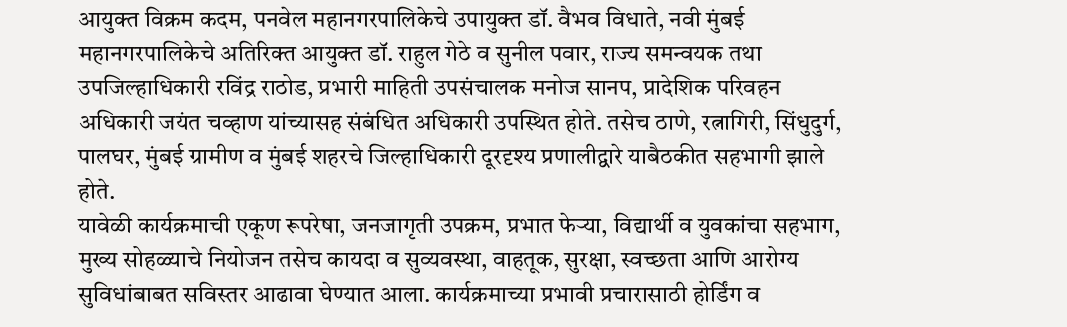आयुक्त विक्रम कदम, पनवेल महानगरपालिकेचे उपायुक्त डॉ. वैभव विधाते, नवी मुंबई महानगरपालिकेचे अतिरिक्त आयुक्त डॉ. राहुल गेठे व सुनील पवार, राज्य समन्वयक तथा उपजिल्हाधिकारी रविंद्र राठोड, प्रभारी माहिती उपसंचालक मनोज सानप, प्रादेशिक परिवहन अधिकारी जयंत चव्हाण यांच्यासह संबंधित अधिकारी उपस्थित होते. तसेच ठाणे, रत्नागिरी, सिंधुदुर्ग, पालघर, मुंबई ग्रामीण व मुंबई शहरचे जिल्हाधिकारी दूरदृश्य प्रणालीद्वारे याबैठकीत सहभागी झाले होते.
यावेळी कार्यक्रमाची एकूण रूपरेषा, जनजागृती उपक्रम, प्रभात फेऱ्या, विद्यार्थी व युवकांचा सहभाग, मुख्य सोहळ्याचे नियोजन तसेच कायदा व सुव्यवस्था, वाहतूक, सुरक्षा, स्वच्छता आणि आरोग्य सुविधांबाबत सविस्तर आढावा घेण्यात आला. कार्यक्रमाच्या प्रभावी प्रचारासाठी होर्डिंग व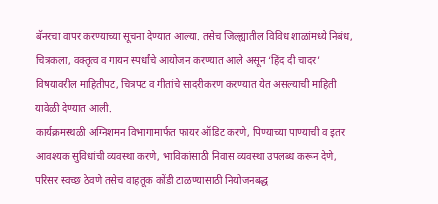बॅनरचा वापर करण्याच्या सूचना देण्यात आल्या. तसेच जिल्ह्यातील विविध शाळांमध्ये निबंध, चित्रकला, वक्तृत्व व गायन स्पर्धांचे आयोजन करण्यात आले असून ‘हिंद दी चादर’ विषयावरील माहितीपट, चित्रपट व गीतांचे सादरीकरण करण्यात येत असल्याची माहिती यावेळी देण्यात आली.
कार्यक्रमस्थळी अग्निशमन विभागामार्फत फायर ऑडिट करणे, पिण्याच्या पाण्याची व इतर आवश्यक सुविधांची व्यवस्था करणे, भाविकांसाठी निवास व्यवस्था उपलब्ध करून देणे, परिसर स्वच्छ ठेवणे तसेच वाहतूक कोंडी टाळण्यासाठी नियोजनबद्ध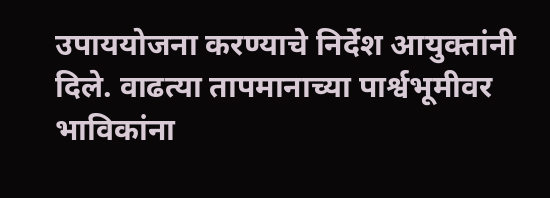उपाययोजना करण्याचे निर्देश आयुक्तांनी दिले. वाढत्या तापमानाच्या पार्श्वभूमीवर भाविकांना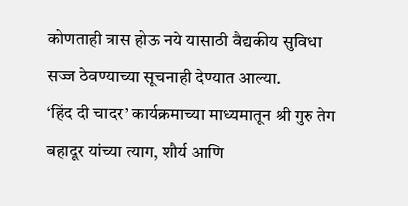कोणताही त्रास होऊ नये यासाठी वैद्यकीय सुविधा सज्ज ठेवण्याच्या सूचनाही देण्यात आल्या.
‘हिंद दी चादर’ कार्यक्रमाच्या माध्यमातून श्री गुरु तेग बहादूर यांच्या त्याग, शौर्य आणि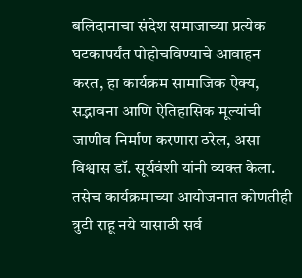बलिदानाचा संदेश समाजाच्या प्रत्येक घटकापर्यंत पोहोचविण्याचे आवाहन करत, हा कार्यक्रम सामाजिक ऐक्य, सद्भावना आणि ऐतिहासिक मूल्यांची जाणीव निर्माण करणारा ठरेल, असा विश्वास डॉ. सूर्यवंशी यांनी व्यक्त केला. तसेच कार्यक्रमाच्या आयोजनात कोणतीही त्रुटी राहू नये यासाठी सर्व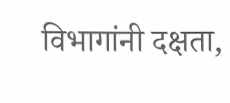विभागांनी दक्षता,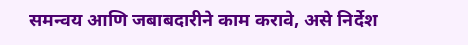समन्वय आणि जबाबदारीने काम करावे, असे निर्देश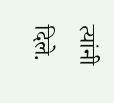त्यांनी दिले.